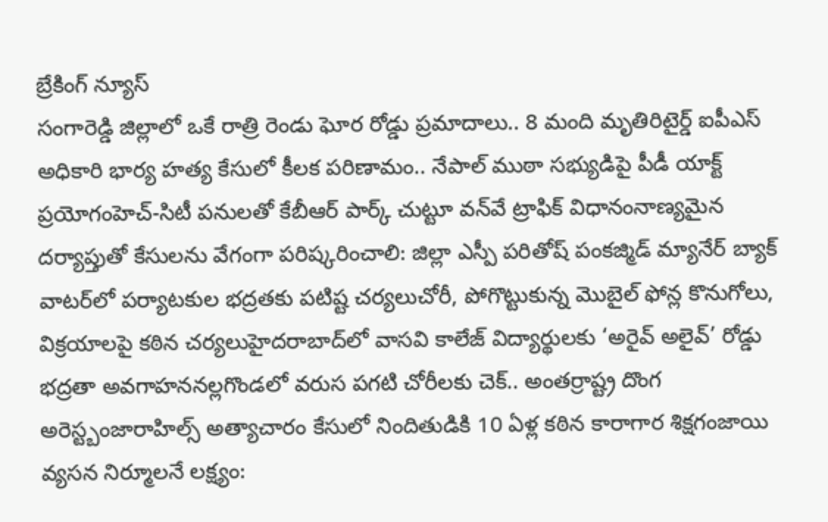బ్రేకింగ్ న్యూస్
సంగారెడ్డి జిల్లాలో ఒకే రాత్రి రెండు ఘోర రోడ్డు ప్రమాదాలు.. 8 మంది మృతిరిటైర్డ్‌ ఐపీఎస్‌ అధికారి భార్య హత్య కేసులో కీలక పరిణామం.. నేపాల్‌ ముఠా సభ్యుడిపై పీడీ యాక్ట్‌ ప్రయోగంహెచ్-సిటీ పనులతో కేబీఆర్ పార్క్ చుట్టూ వన్‌వే ట్రాఫిక్ విధానంనాణ్యమైన దర్యాప్తుతో కేసులను వేగంగా పరిష్కరించాలి: జిల్లా ఎస్పీ పరితోష్ పంకజ్మిడ్ మ్యానేర్ బ్యాక్ వాటర్‌లో పర్యాటకుల భద్రతకు పటిష్ట చర్యలుచోరీ, పోగొట్టుకున్న మొబైల్ ఫోన్ల కొనుగోలు, విక్రయాలపై కఠిన చర్యలుహైదరాబాద్‌లో వాసవి కాలేజ్‌ విద్యార్థులకు ‘అరైవ్ అలైవ్’ రోడ్డు భద్రతా అవగాహననల్లగొండలో వరుస పగటి చోరీలకు చెక్.. అంతర్రాష్ట్ర దొంగ అరెస్ట్బంజారాహిల్స్‌ అత్యాచారం కేసులో నిందితుడికి 10 ఏళ్ల కఠిన కారాగార శిక్షగంజాయి వ్యసన నిర్మూలనే లక్ష్యం: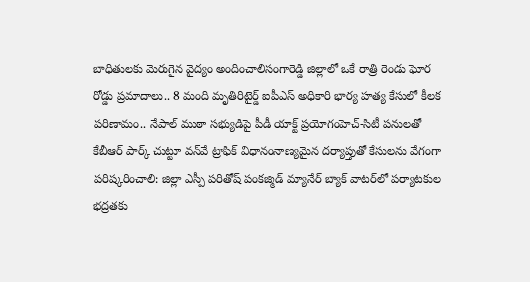బాధితులకు మెరుగైన వైద్యం అందించాలిసంగారెడ్డి జిల్లాలో ఒకే రాత్రి రెండు ఘోర రోడ్డు ప్రమాదాలు.. 8 మంది మృతిరిటైర్డ్‌ ఐపీఎస్‌ అధికారి భార్య హత్య కేసులో కీలక పరిణామం.. నేపాల్‌ ముఠా సభ్యుడిపై పీడీ యాక్ట్‌ ప్రయోగంహెచ్-సిటీ పనులతో కేబీఆర్ పార్క్ చుట్టూ వన్‌వే ట్రాఫిక్ విధానంనాణ్యమైన దర్యాప్తుతో కేసులను వేగంగా పరిష్కరించాలి: జిల్లా ఎస్పీ పరితోష్ పంకజ్మిడ్ మ్యానేర్ బ్యాక్ వాటర్‌లో పర్యాటకుల భద్రతకు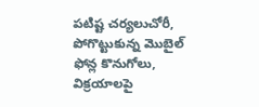పటిష్ట చర్యలుచోరీ, పోగొట్టుకున్న మొబైల్ ఫోన్ల కొనుగోలు, విక్రయాలపై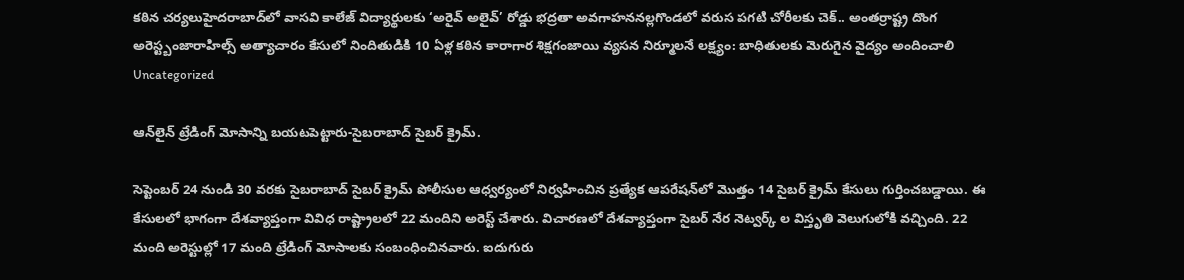కఠిన చర్యలుహైదరాబాద్‌లో వాసవి కాలేజ్‌ విద్యార్థులకు ‘అరైవ్ అలైవ్’ రోడ్డు భద్రతా అవగాహననల్లగొండలో వరుస పగటి చోరీలకు చెక్.. అంతర్రాష్ట్ర దొంగ అరెస్ట్బంజారాహిల్స్‌ అత్యాచారం కేసులో నిందితుడికి 10 ఏళ్ల కఠిన కారాగార శిక్షగంజాయి వ్యసన నిర్మూలనే లక్ష్యం: బాధితులకు మెరుగైన వైద్యం అందించాలి
Uncategorized

ఆన్‌లైన్ ట్రేడింగ్ మోసాన్ని బయటపెట్టారు-సైబరాబాద్ సైబర్ క్రైమ్.

సెప్టెంబర్ 24 నుండి 30 వరకు సైబరాబాద్‌ సైబర్ క్రైమ్ పోలీసుల ఆధ్వర్యంలో నిర్వహించిన ప్రత్యేక ఆపరేషన్‌లో మొత్తం 14 సైబర్ క్రైమ్ కేసులు గుర్తించబడ్డాయి. ఈ కేసులలో భాగంగా దేశవ్యాప్తంగా వివిధ రాష్ట్రాలలో 22 మందిని అరెస్ట్ చేశారు. విచారణలో దేశవ్యాప్తంగా సైబర్ నేర నెట్వర్క్ ల విస్తృతి వెలుగులోకి వచ్చింది. 22 మంది అరెస్టుల్లో 17 మంది ట్రేడింగ్ మోసాలకు సంబంధించినవారు. ఐదుగురు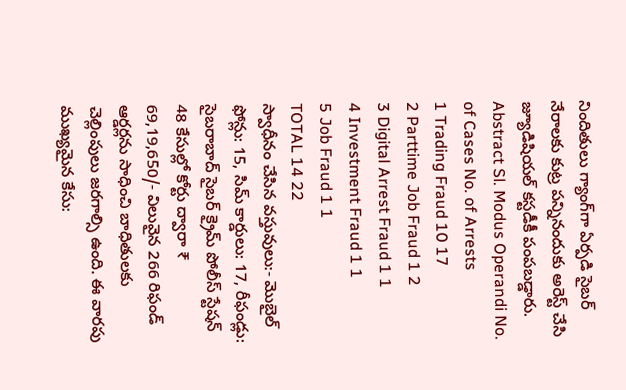నిందితులు గ్యాంగ్‌గా ఏర్పడి సైబర్ నేరాలకు కుట్ర పన్నినందుకు అరెస్ట్ చేసి జ్యూడిషియల్ కస్టడీకీ పంపబడ్డారు.
Abstract Sl. Modus Operandi No. of Cases No. of Arrests
1 Trading Fraud 10 17
2 Parttime Job Fraud 1 2
3 Digital Arrest Fraud 1 1
4 Investment Fraud 1 1
5 Job Fraud 1 1
TOTAL 14 22
స్వాధీనం చేసిన వస్తువులు:- మొబైల్ ఫోన్లు: 15, సిమ్ కార్డులు: 17, రీఫండ్లు: సైబరాబాద్ సైబర్ క్రైమ్ పోలీస్ స్టేషన్ 48 కేసుల్లో కోర్టు ద్వారా ₹ 69,19,650/- విలువైన 266 రిఫండ్ ఆర్డర్లను సాధించి బాధితులకు చెల్లింపులు జరగాల్సి ఉంది. ఈ వారపు ముఖ్యమైన కేసు: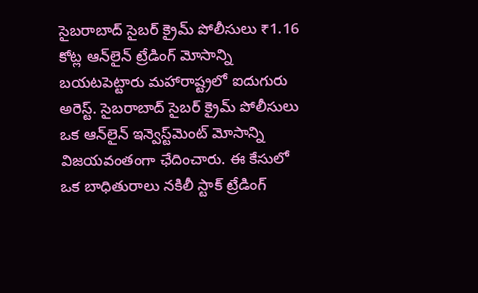సైబరాబాద్ సైబర్ క్రైమ్ పోలీసులు ₹1.16 కోట్ల ఆన్‌లైన్ ట్రేడింగ్ మోసాన్ని బయటపెట్టారు మహారాష్ట్రలో ఐదుగురు అరెస్ట్. సైబరాబాద్ సైబర్ క్రైమ్ పోలీసులు ఒక ఆన్‌లైన్ ఇన్వెస్ట్‌మెంట్ మోసాన్ని విజయవంతంగా ఛేదించారు. ఈ కేసులో ఒక బాధితురాలు నకిలీ స్టాక్ ట్రేడింగ్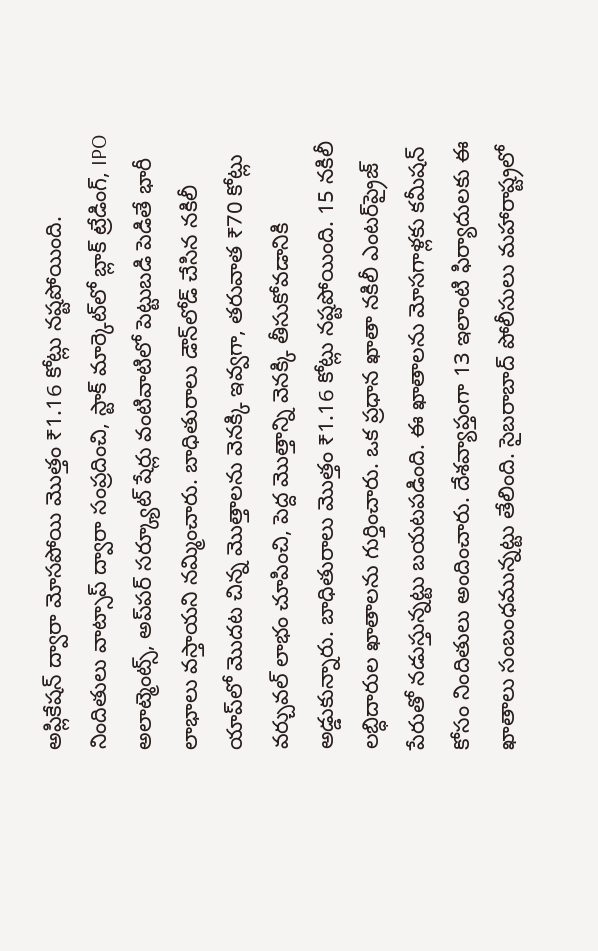అప్లికేషన్ ద్వారా మోసపోయి మొత్తం ₹1.16 కోట్లు నష్టపోయింది. నిందితులు వాట్సాప్ ద్వారా సంప్రదించి, స్టాక్ మార్కెట్‌లో బ్లాక్ ట్రేడింగ్, IPO అలాట్మెంట్స్, అప్‌పర్ సర్క్యూట్ షేర్లు వంటివాటిలో పెట్టుబడి పెడితే భారీ లాభాలు వస్తాయని నమ్మించారు. బాధితురాలు డౌన్‌లోడ్ చేసిన నకిలీ యాప్‌లో మొదట చిన్న మొత్తాలను వెనక్కి ఇవ్వగా, తరువాత ₹70 కోట్లు వర్చువల్ లాభం చూపించి, పెద్ద మొత్తాన్ని వెనక్కి తీసుకోవడానికి అడ్డుకున్నారు. బాధితురాలు మొత్తం ₹1.16 కోట్లు నష్టపోయింది. 15 నకిలీ లబ్ధిదారుల ఖాతాలను గుర్తించారు. ఒక ప్రధాన ఖాతా నకిలీ ఎంటర్‌ప్రైజ్ పేరుతో నడుస్తున్నట్టు బయటపడింది. ఈ ఖాతాలను మోసగాళ్లకు కమీషన్ కోసం నిందితులు అందించారు. దేశవ్యాప్తంగా 13 ఇలాంటి ఫిర్యాదులకు ఈ ఖాతాలు సంబంధమున్నట్టు తేలింది. సైబరాబాద్ పోలీసులు మహారాష్ట్రలో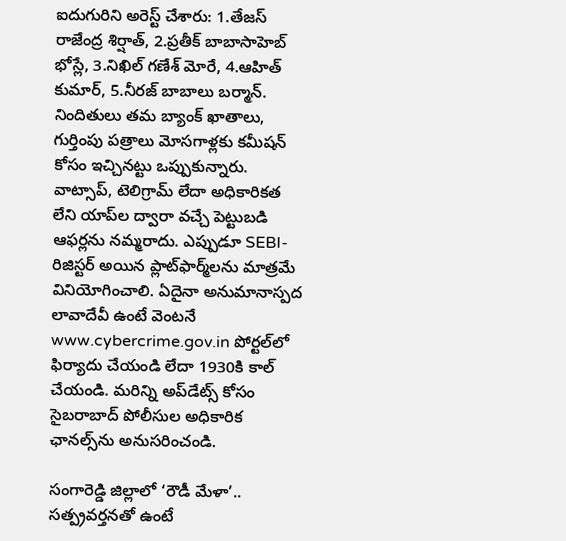ఐదుగురిని అరెస్ట్ చేశారు: 1.తేజస్ రాజేంద్ర శిర్షాత్, 2.ప్రతీక్ బాబాసాహెబ్ భోస్లే, 3.నిఖిల్ గణేశ్ మోరే, 4.ఆహిత్ కుమార్, 5.నీరజ్ బాబాలు బర్మాన్. నిందితులు తమ బ్యాంక్ ఖాతాలు, గుర్తింపు పత్రాలు మోసగాళ్లకు కమీషన్ కోసం ఇచ్చినట్టు ఒప్పుకున్నారు. వాట్సాప్, టెలిగ్రామ్ లేదా అధికారికత లేని యాప్‌ల ద్వారా వచ్చే పెట్టుబడి ఆఫర్లను నమ్మరాదు. ఎప్పుడూ SEBI-రిజిస్టర్ అయిన ప్లాట్‌ఫార్మ్‌లను మాత్రమే వినియోగించాలి. ఏదైనా అనుమానాస్పద లావాదేవీ ఉంటే వెంటనే www.cybercrime.gov.in పోర్టల్‌లో ఫిర్యాదు చేయండి లేదా 1930కి కాల్ చేయండి. మరిన్ని అప్‌డేట్స్ కోసం సైబరాబాద్ పోలీసుల అధికారిక ఛానల్స్‌ను అనుసరించండి.

సంగారెడ్డి జిల్లాలో ‘రౌడీ మేళా’.. సత్ప్రవర్తనతో ఉంటే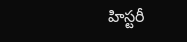హిస్టరీ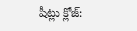షీట్లు క్లోజ్: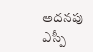అదనపు ఎస్పీ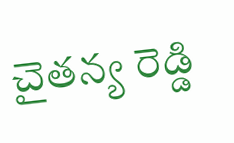చైతన్య రెడ్డి